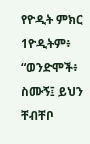የዮዲት ምክር
1ዮዲትም፥ “ወንድሞች፥ ስሙኝ፤ ይህን ቸብቸቦ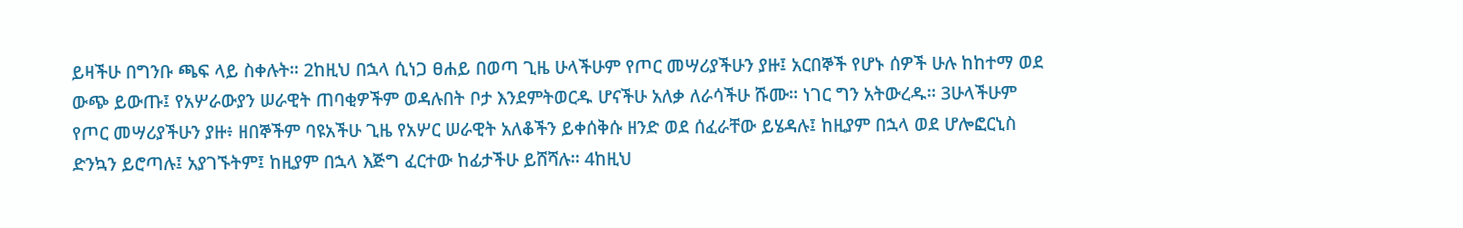ይዛችሁ በግንቡ ጫፍ ላይ ስቀሉት። 2ከዚህ በኋላ ሲነጋ ፀሐይ በወጣ ጊዜ ሁላችሁም የጦር መሣሪያችሁን ያዙ፤ አርበኞች የሆኑ ሰዎች ሁሉ ከከተማ ወደ ውጭ ይውጡ፤ የአሦራውያን ሠራዊት ጠባቂዎችም ወዳሉበት ቦታ እንደምትወርዱ ሆናችሁ አለቃ ለራሳችሁ ሹሙ። ነገር ግን አትውረዱ። 3ሁላችሁም የጦር መሣሪያችሁን ያዙ፥ ዘበኞችም ባዩአችሁ ጊዜ የአሦር ሠራዊት አለቆችን ይቀሰቅሱ ዘንድ ወደ ሰፈራቸው ይሄዳሉ፤ ከዚያም በኋላ ወደ ሆሎፎርኒስ ድንኳን ይሮጣሉ፤ አያገኙትም፤ ከዚያም በኋላ እጅግ ፈርተው ከፊታችሁ ይሸሻሉ። 4ከዚህ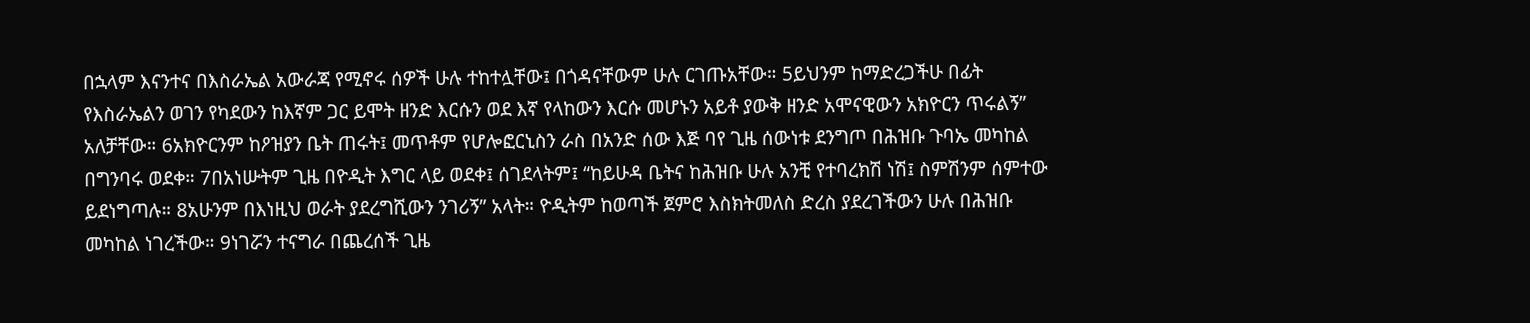በኋላም እናንተና በእስራኤል አውራጃ የሚኖሩ ሰዎች ሁሉ ተከተሏቸው፤ በጎዳናቸውም ሁሉ ርገጡአቸው። 5ይህንም ከማድረጋችሁ በፊት የእስራኤልን ወገን የካደውን ከእኛም ጋር ይሞት ዘንድ እርሱን ወደ እኛ የላከውን እርሱ መሆኑን አይቶ ያውቅ ዘንድ አሞናዊውን አክዮርን ጥሩልኝ” አለቻቸው። 6አክዮርንም ከዖዝያን ቤት ጠሩት፤ መጥቶም የሆሎፎርኒስን ራስ በአንድ ሰው እጅ ባየ ጊዜ ሰውነቱ ደንግጦ በሕዝቡ ጉባኤ መካከል በግንባሩ ወደቀ። 7በአነሡትም ጊዜ በዮዲት እግር ላይ ወደቀ፤ ሰገደላትም፤ “ከይሁዳ ቤትና ከሕዝቡ ሁሉ አንቺ የተባረክሽ ነሽ፤ ስምሽንም ሰምተው ይደነግጣሉ። 8አሁንም በእነዚህ ወራት ያደረግሺውን ንገሪኝ” አላት። ዮዲትም ከወጣች ጀምሮ እስክትመለስ ድረስ ያደረገችውን ሁሉ በሕዝቡ መካከል ነገረችው። 9ነገሯን ተናግራ በጨረሰች ጊዜ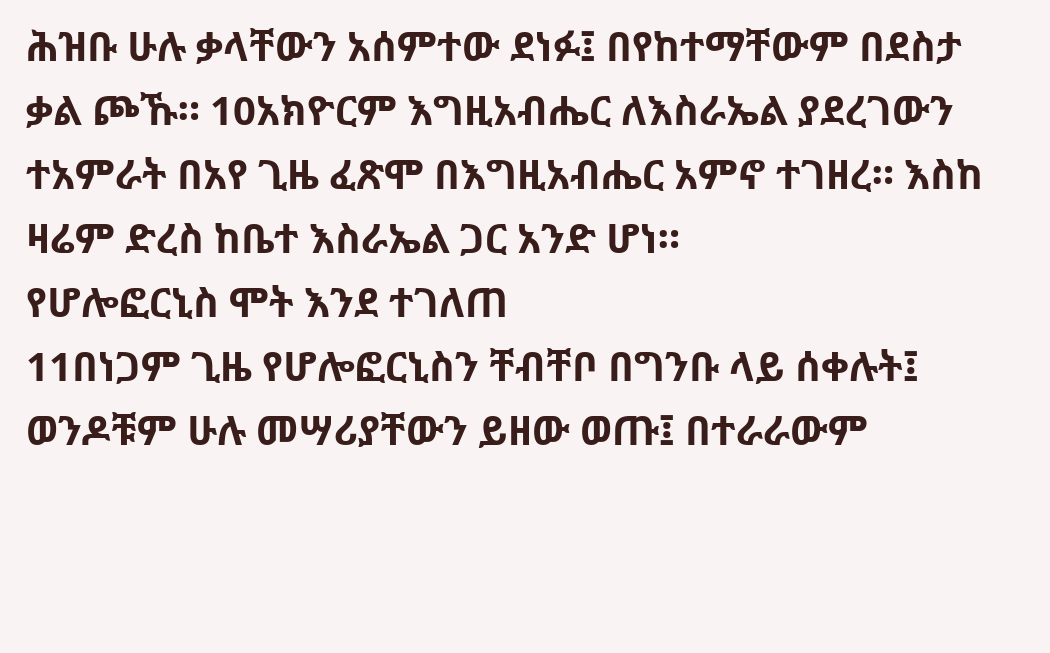ሕዝቡ ሁሉ ቃላቸውን አሰምተው ደነፉ፤ በየከተማቸውም በደስታ ቃል ጮኹ። 10አክዮርም እግዚአብሔር ለእስራኤል ያደረገውን ተአምራት በአየ ጊዜ ፈጽሞ በእግዚአብሔር አምኖ ተገዘረ። እስከ ዛሬም ድረስ ከቤተ እስራኤል ጋር አንድ ሆነ።
የሆሎፎርኒስ ሞት እንደ ተገለጠ
11በነጋም ጊዜ የሆሎፎርኒስን ቸብቸቦ በግንቡ ላይ ሰቀሉት፤ ወንዶቹም ሁሉ መሣሪያቸውን ይዘው ወጡ፤ በተራራውም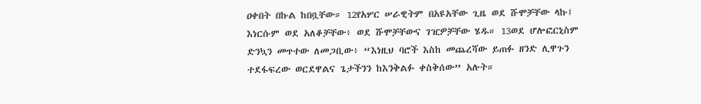ዐቀበት በኩል ከበቧቸው። 12የአሦር ሠራዊትም በአዩአቸው ጊዜ ወደ ሹሞቻቸው ላኩ፤ እነርሱም ወደ አለቆቻቸው፥ ወደ ሹሞቻቸውና ገዢዎቻቸው ሄዱ። 13ወደ ሆሎፎርኒስም ድንኳን መጥተው ለመጋቢው፥ “እነዚህ ባሮች እስከ መጨረሻው ይጠፉ ዘንድ ሊዋጉን ተደፋፍረው ወርደዋልና ጌታችንን ከእንቅልፉ ቀስቅሰው” አሉት።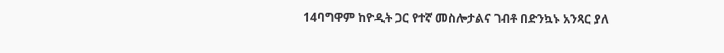14ባግዋም ከዮዲት ጋር የተኛ መስሎታልና ገብቶ በድንኳኑ አንጻር ያለ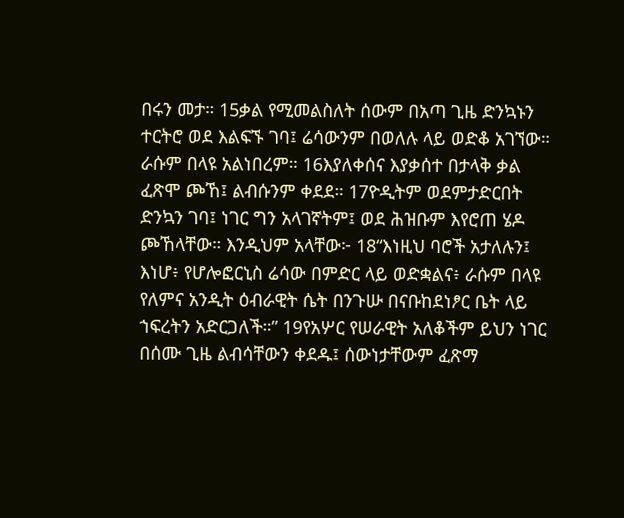በሩን መታ። 15ቃል የሚመልስለት ሰውም በአጣ ጊዜ ድንኳኑን ተርትሮ ወደ እልፍኙ ገባ፤ ሬሳውንም በወለሉ ላይ ወድቆ አገኘው። ራሱም በላዩ አልነበረም። 16እያለቀሰና እያቃሰተ በታላቅ ቃል ፈጽሞ ጮኸ፤ ልብሱንም ቀደደ። 17ዮዲትም ወደምታድርበት ድንኳን ገባ፤ ነገር ግን አላገኛትም፤ ወደ ሕዝቡም እየሮጠ ሄዶ ጮኸላቸው። እንዲህም አላቸው፦ 18“እነዚህ ባሮች አታለሉን፤ እነሆ፥ የሆሎፎርኒስ ሬሳው በምድር ላይ ወድቋልና፥ ራሱም በላዩ የለምና አንዲት ዕብራዊት ሴት በንጉሡ በናቡከደነፆር ቤት ላይ ኀፍረትን አድርጋለች።” 19የአሦር የሠራዊት አለቆችም ይህን ነገር በሰሙ ጊዜ ልብሳቸውን ቀደዱ፤ ሰውነታቸውም ፈጽማ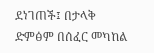ደነገጠች፤ በታላቅ ድምፅም በሰፈር መካከል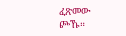ፈጽመው ጮኹ።